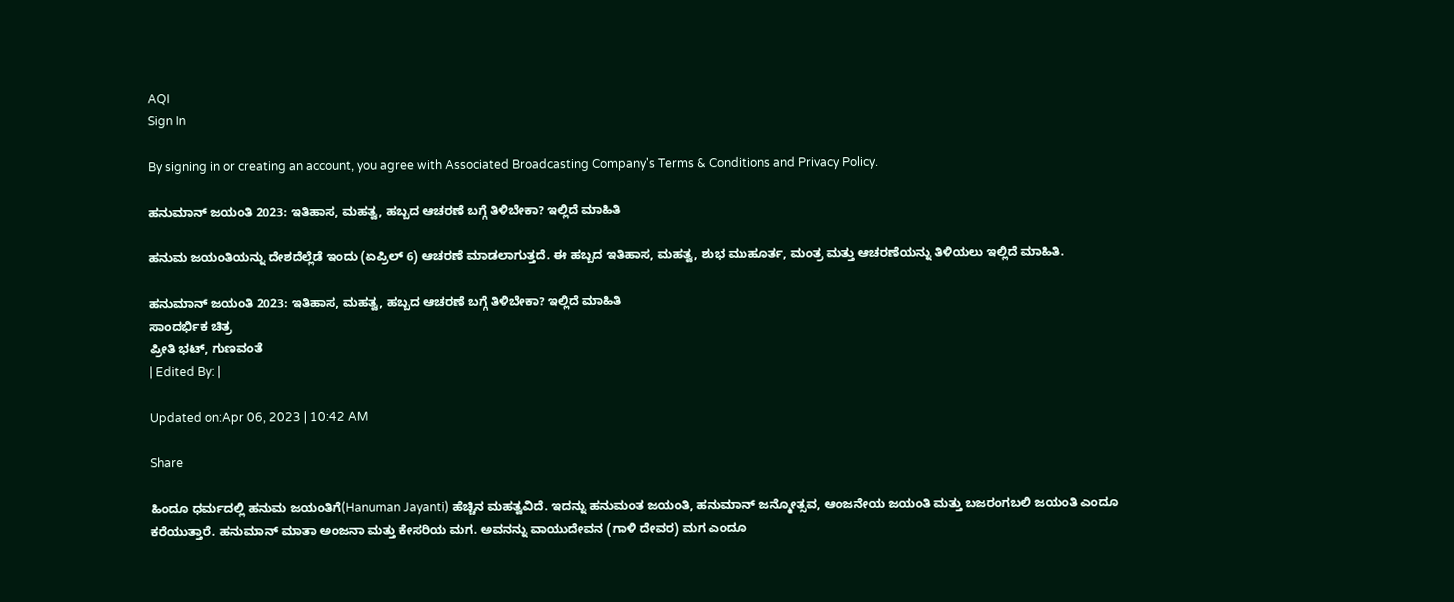AQI
Sign In

By signing in or creating an account, you agree with Associated Broadcasting Company's Terms & Conditions and Privacy Policy.

ಹನುಮಾನ್ ಜಯಂತಿ 2023: ಇತಿಹಾಸ, ಮಹತ್ವ, ಹಬ್ಬದ ಆಚರಣೆ ಬಗ್ಗೆ ತಿಳಿಬೇಕಾ? ಇಲ್ಲಿದೆ ಮಾಹಿತಿ

ಹನುಮ ಜಯಂತಿಯನ್ನು ದೇಶದೆಲ್ಲೆಡೆ ಇಂದು (ಏಪ್ರಿಲ್ 6) ಆಚರಣೆ ಮಾಡಲಾಗುತ್ತದೆ. ಈ ಹಬ್ಬದ ಇತಿಹಾಸ, ಮಹತ್ವ, ಶುಭ ಮುಹೂರ್ತ, ಮಂತ್ರ ಮತ್ತು ಆಚರಣೆಯನ್ನು ತಿಳಿಯಲು ಇಲ್ಲಿದೆ ಮಾಹಿತಿ.

ಹನುಮಾನ್ ಜಯಂತಿ 2023: ಇತಿಹಾಸ, ಮಹತ್ವ, ಹಬ್ಬದ ಆಚರಣೆ ಬಗ್ಗೆ ತಿಳಿಬೇಕಾ? ಇಲ್ಲಿದೆ ಮಾಹಿತಿ
ಸಾಂದರ್ಭಿಕ ಚಿತ್ರ
ಪ್ರೀತಿ ಭಟ್, ಗುಣವಂತೆ
| Edited By: |

Updated on:Apr 06, 2023 | 10:42 AM

Share

ಹಿಂದೂ ಧರ್ಮದಲ್ಲಿ ಹನುಮ ಜಯಂತಿಗೆ(Hanuman Jayanti) ಹೆಚ್ಚಿನ ಮಹತ್ವವಿದೆ. ಇದನ್ನು ಹನುಮಂತ ಜಯಂತಿ, ಹನುಮಾನ್ ಜನ್ಮೋತ್ಸವ, ಆಂಜನೇಯ ಜಯಂತಿ ಮತ್ತು ಬಜರಂಗಬಲಿ ಜಯಂತಿ ಎಂದೂ ಕರೆಯುತ್ತಾರೆ. ಹನುಮಾನ್ ಮಾತಾ ಅಂಜನಾ ಮತ್ತು ಕೇಸರಿಯ ಮಗ. ಅವನನ್ನು ವಾಯುದೇವನ (ಗಾಳಿ ದೇವರ) ಮಗ ಎಂದೂ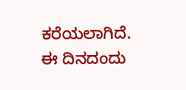ಕರೆಯಲಾಗಿದೆ. ಈ ದಿನದಂದು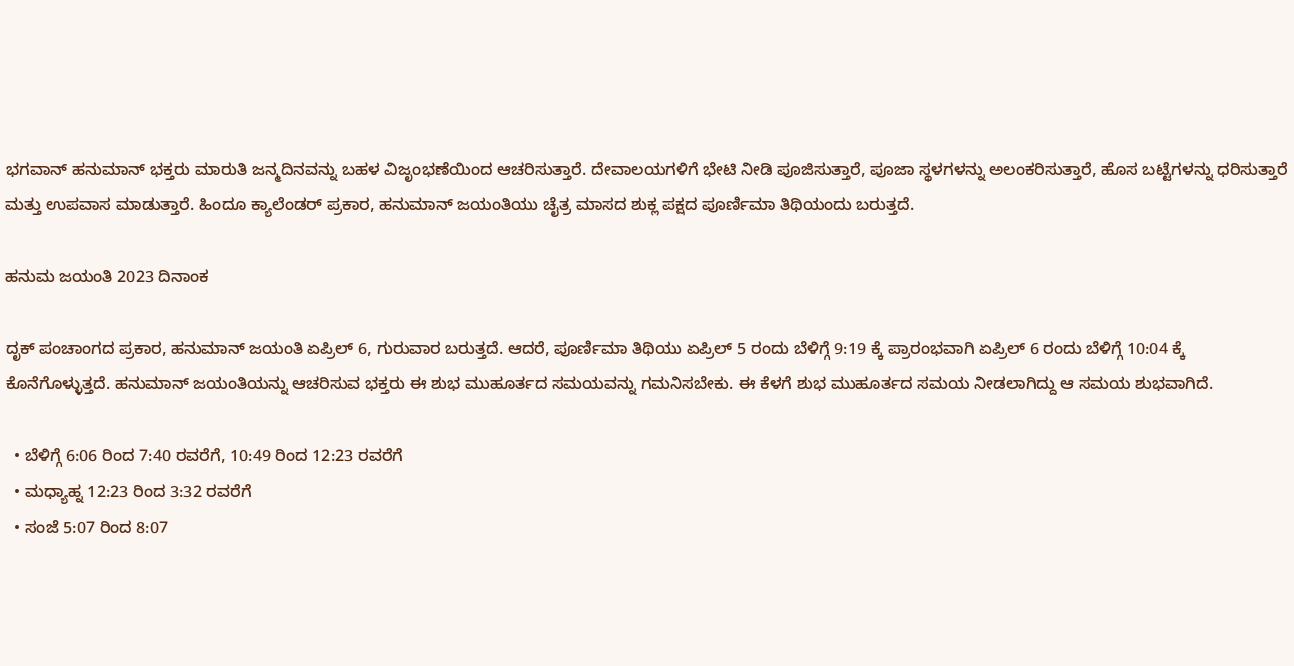ಭಗವಾನ್ ಹನುಮಾನ್ ಭಕ್ತರು ಮಾರುತಿ ಜನ್ಮದಿನವನ್ನು ಬಹಳ ವಿಜೃಂಭಣೆಯಿಂದ ಆಚರಿಸುತ್ತಾರೆ. ದೇವಾಲಯಗಳಿಗೆ ಭೇಟಿ ನೀಡಿ ಪೂಜಿಸುತ್ತಾರೆ, ಪೂಜಾ ಸ್ಥಳಗಳನ್ನು ಅಲಂಕರಿಸುತ್ತಾರೆ, ಹೊಸ ಬಟ್ಟೆಗಳನ್ನು ಧರಿಸುತ್ತಾರೆ ಮತ್ತು ಉಪವಾಸ ಮಾಡುತ್ತಾರೆ. ಹಿಂದೂ ಕ್ಯಾಲೆಂಡರ್ ಪ್ರಕಾರ, ಹನುಮಾನ್ ಜಯಂತಿಯು ಚೈತ್ರ ಮಾಸದ ಶುಕ್ಲ ಪಕ್ಷದ ಪೂರ್ಣಿಮಾ ತಿಥಿಯಂದು ಬರುತ್ತದೆ.

ಹನುಮ ಜಯಂತಿ 2023 ದಿನಾಂಕ

ದೃಕ್ ಪಂಚಾಂಗದ ಪ್ರಕಾರ, ಹನುಮಾನ್ ಜಯಂತಿ ಏಪ್ರಿಲ್ 6, ಗುರುವಾರ ಬರುತ್ತದೆ. ಆದರೆ, ಪೂರ್ಣಿಮಾ ತಿಥಿಯು ಏಪ್ರಿಲ್ 5 ರಂದು ಬೆಳಿಗ್ಗೆ 9:19 ಕ್ಕೆ ಪ್ರಾರಂಭವಾಗಿ ಏಪ್ರಿಲ್ 6 ರಂದು ಬೆಳಿಗ್ಗೆ 10:04 ಕ್ಕೆ ಕೊನೆಗೊಳ್ಳುತ್ತದೆ. ಹನುಮಾನ್ ಜಯಂತಿಯನ್ನು ಆಚರಿಸುವ ಭಕ್ತರು ಈ ಶುಭ ಮುಹೂರ್ತದ ಸಮಯವನ್ನು ಗಮನಿಸಬೇಕು. ಈ ಕೆಳಗೆ ಶುಭ ಮುಹೂರ್ತದ ಸಮಯ ನೀಡಲಾಗಿದ್ದು ಆ ಸಮಯ ಶುಭವಾಗಿದೆ.

  • ಬೆಳಿಗ್ಗೆ 6:06 ರಿಂದ 7:40 ರವರೆಗೆ, 10:49 ರಿಂದ 12:23 ರವರೆಗೆ
  • ಮಧ್ಯಾಹ್ನ 12:23 ರಿಂದ 3:32 ರವರೆಗೆ
  • ಸಂಜೆ 5:07 ರಿಂದ 8:07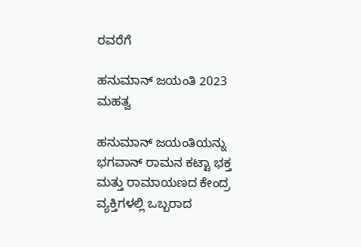ರವರೆಗೆ

ಹನುಮಾನ್ ಜಯಂತಿ 2023 ಮಹತ್ವ

ಹನುಮಾನ್ ಜಯಂತಿಯನ್ನು ಭಗವಾನ್ ರಾಮನ ಕಟ್ಟಾ ಭಕ್ತ ಮತ್ತು ರಾಮಾಯಣದ ಕೇಂದ್ರ ವ್ಯಕ್ತಿಗಳಲ್ಲಿ ಒಬ್ಬರಾದ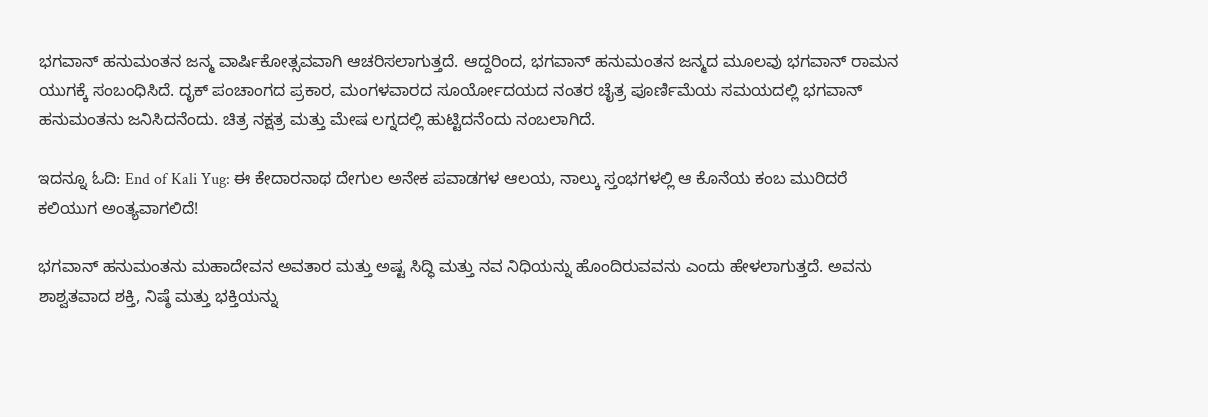ಭಗವಾನ್ ಹನುಮಂತನ ಜನ್ಮ ವಾರ್ಷಿಕೋತ್ಸವವಾಗಿ ಆಚರಿಸಲಾಗುತ್ತದೆ. ಆದ್ದರಿಂದ, ಭಗವಾನ್ ಹನುಮಂತನ ಜನ್ಮದ ಮೂಲವು ಭಗವಾನ್ ರಾಮನ ಯುಗಕ್ಕೆ ಸಂಬಂಧಿಸಿದೆ. ದೃಕ್ ಪಂಚಾಂಗದ ಪ್ರಕಾರ, ಮಂಗಳವಾರದ ಸೂರ್ಯೋದಯದ ನಂತರ ಚೈತ್ರ ಪೂರ್ಣಿಮೆಯ ಸಮಯದಲ್ಲಿ ಭಗವಾನ್ ಹನುಮಂತನು ಜನಿಸಿದನೆಂದು. ಚಿತ್ರ ನಕ್ಷತ್ರ ಮತ್ತು ಮೇಷ ಲಗ್ನದಲ್ಲಿ ಹುಟ್ಟಿದನೆಂದು ನಂಬಲಾಗಿದೆ.

ಇದನ್ನೂ ಓದಿ: End of Kali Yug: ಈ ಕೇದಾರನಾಥ ದೇಗುಲ ಅನೇಕ ಪವಾಡಗಳ ಆಲಯ, ನಾಲ್ಕು ಸ್ತಂಭಗಳಲ್ಲಿ ಆ ಕೊನೆಯ ಕಂಬ ಮುರಿದರೆ ಕಲಿಯುಗ ಅಂತ್ಯವಾಗಲಿದೆ!

ಭಗವಾನ್ ಹನುಮಂತನು ಮಹಾದೇವನ ಅವತಾರ ಮತ್ತು ಅಷ್ಟ ಸಿದ್ಧಿ ಮತ್ತು ನವ ನಿಧಿಯನ್ನು ಹೊಂದಿರುವವನು ಎಂದು ಹೇಳಲಾಗುತ್ತದೆ. ಅವನು ಶಾಶ್ವತವಾದ ಶಕ್ತಿ, ನಿಷ್ಠೆ ಮತ್ತು ಭಕ್ತಿಯನ್ನು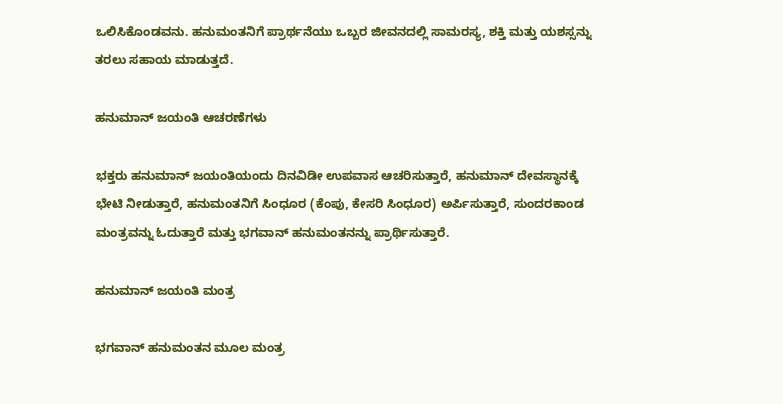ಒಲಿಸಿಕೊಂಡವನು. ಹನುಮಂತನಿಗೆ ಪ್ರಾರ್ಥನೆಯು ಒಬ್ಬರ ಜೀವನದಲ್ಲಿ ಸಾಮರಸ್ಯ, ಶಕ್ತಿ ಮತ್ತು ಯಶಸ್ಸನ್ನು ತರಲು ಸಹಾಯ ಮಾಡುತ್ತದೆ.

ಹನುಮಾನ್ ಜಯಂತಿ ಆಚರಣೆಗಳು

ಭಕ್ತರು ಹನುಮಾನ್ ಜಯಂತಿಯಂದು ದಿನವಿಡೀ ಉಪವಾಸ ಆಚರಿಸುತ್ತಾರೆ, ಹನುಮಾನ್ ದೇವಸ್ಥಾನಕ್ಕೆ ಭೇಟಿ ನೀಡುತ್ತಾರೆ, ಹನುಮಂತನಿಗೆ ಸಿಂಧೂರ (ಕೆಂಪು, ಕೇಸರಿ ಸಿಂಧೂರ) ಅರ್ಪಿಸುತ್ತಾರೆ, ಸುಂದರಕಾಂಡ ಮಂತ್ರವನ್ನು ಓದುತ್ತಾರೆ ಮತ್ತು ಭಗವಾನ್ ಹನುಮಂತನನ್ನು ಪ್ರಾರ್ಥಿಸುತ್ತಾರೆ.

ಹನುಮಾನ್ ಜಯಂತಿ ಮಂತ್ರ

ಭಗವಾನ್ ಹನುಮಂತನ ಮೂಲ ಮಂತ್ರ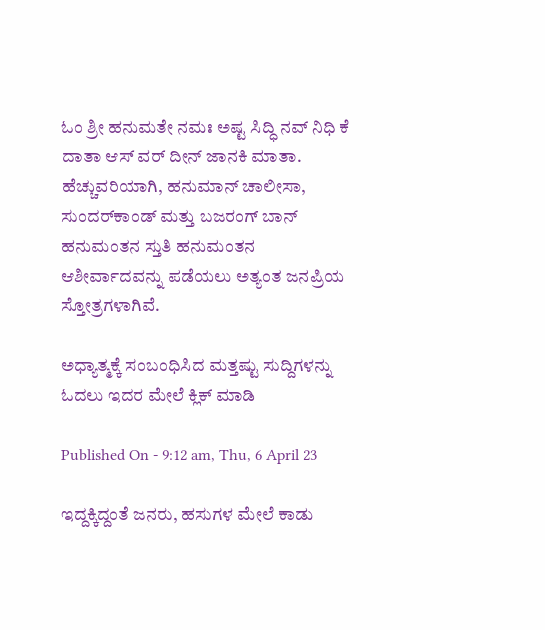ಓಂ ಶ್ರೀ ಹನುಮತೇ ನಮಃ ಅಷ್ಟ ಸಿದ್ಧಿ ನವ್ ನಿಧಿ ಕೆ ದಾತಾ ಆಸ್ ವರ್ ದೀನ್ ಜಾನಕಿ ಮಾತಾ. ಹೆಚ್ಚುವರಿಯಾಗಿ, ಹನುಮಾನ್ ಚಾಲೀಸಾ, ಸುಂದರ್‌ಕಾಂಡ್ ಮತ್ತು ಬಜರಂಗ್ ಬಾನ್ ಹನುಮಂತನ ಸ್ತುತಿ ಹನುಮಂತನ ಆಶೀರ್ವಾದವನ್ನು ಪಡೆಯಲು ಅತ್ಯಂತ ಜನಪ್ರಿಯ ಸ್ತೋತ್ರಗಳಾಗಿವೆ.

ಅಧ್ಯಾತ್ಮಕ್ಕೆ ಸಂಬಂಧಿಸಿದ ಮತ್ತಷ್ಟು ಸುದ್ದಿಗಳನ್ನು ಓದಲು ಇದರ ಮೇಲೆ ಕ್ಲಿಕ್ ಮಾಡಿ

Published On - 9:12 am, Thu, 6 April 23

ಇದ್ದಕ್ಕಿದ್ದಂತೆ ಜನರು, ಹಸುಗಳ ಮೇಲೆ ಕಾಡು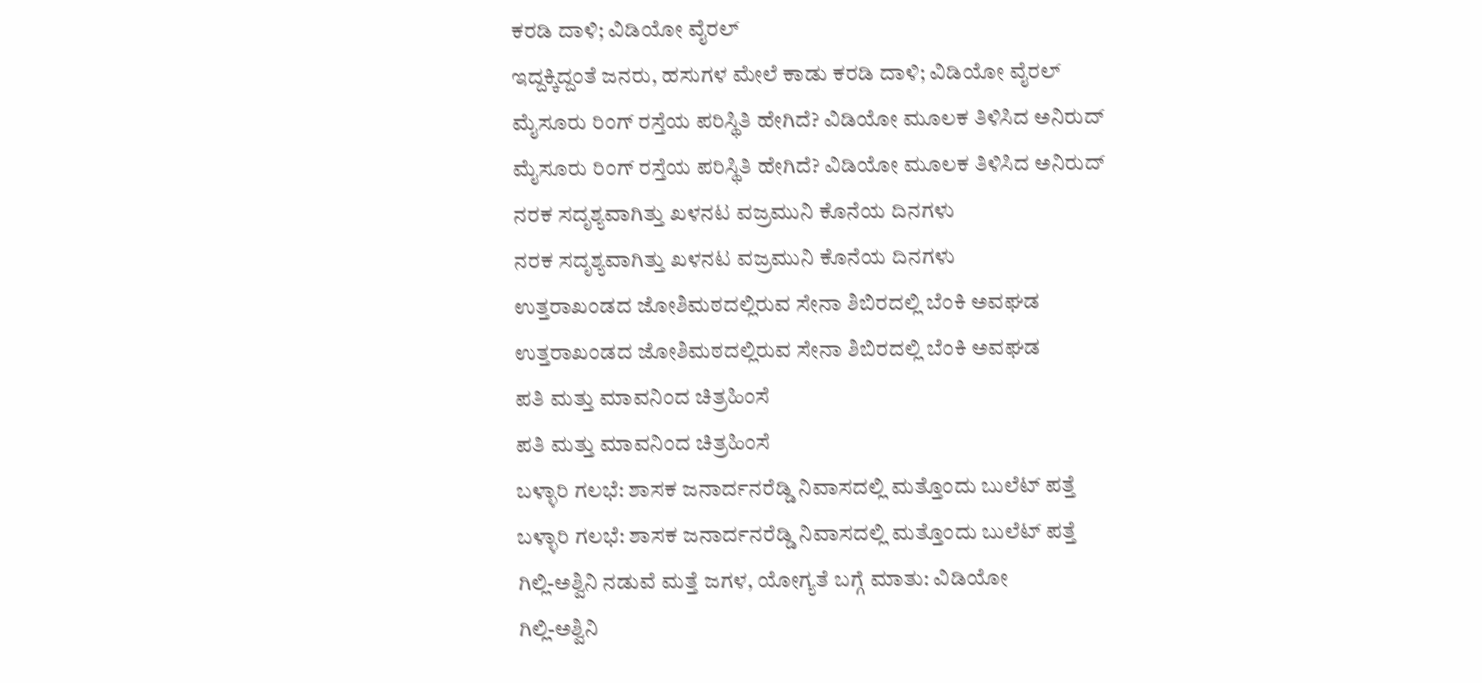ಕರಡಿ ದಾಳಿ; ವಿಡಿಯೋ ವೈರಲ್
ಇದ್ದಕ್ಕಿದ್ದಂತೆ ಜನರು, ಹಸುಗಳ ಮೇಲೆ ಕಾಡು ಕರಡಿ ದಾಳಿ; ವಿಡಿಯೋ ವೈರಲ್
ಮೈಸೂರು ರಿಂಗ್ ರಸ್ತೆಯ ಪರಿಸ್ಥಿತಿ ಹೇಗಿದೆ? ವಿಡಿಯೋ ಮೂಲಕ ತಿಳಿಸಿದ ಅನಿರುದ್
ಮೈಸೂರು ರಿಂಗ್ ರಸ್ತೆಯ ಪರಿಸ್ಥಿತಿ ಹೇಗಿದೆ? ವಿಡಿಯೋ ಮೂಲಕ ತಿಳಿಸಿದ ಅನಿರುದ್
ನರಕ ಸದೃಶ್ಯವಾಗಿತ್ತು ಖಳನಟ ವಜ್ರಮುನಿ ಕೊನೆಯ ದಿನಗಳು
ನರಕ ಸದೃಶ್ಯವಾಗಿತ್ತು ಖಳನಟ ವಜ್ರಮುನಿ ಕೊನೆಯ ದಿನಗಳು
ಉತ್ತರಾಖಂಡದ ಜೋಶಿಮಠದಲ್ಲಿರುವ ಸೇನಾ ಶಿಬಿರದಲ್ಲಿ ಬೆಂಕಿ ಅವಘಡ
ಉತ್ತರಾಖಂಡದ ಜೋಶಿಮಠದಲ್ಲಿರುವ ಸೇನಾ ಶಿಬಿರದಲ್ಲಿ ಬೆಂಕಿ ಅವಘಡ
ಪತಿ ಮತ್ತು ಮಾವನಿಂದ ಚಿತ್ರಹಿಂಸೆ
ಪತಿ ಮತ್ತು ಮಾವನಿಂದ ಚಿತ್ರಹಿಂಸೆ
ಬಳ್ಳಾರಿ ಗಲಭೆ: ಶಾಸಕ ಜನಾರ್ದನರೆಡ್ಡಿ ನಿವಾಸದಲ್ಲಿ ಮತ್ತೊಂದು ಬುಲೆಟ್ ಪತ್ತೆ
ಬಳ್ಳಾರಿ ಗಲಭೆ: ಶಾಸಕ ಜನಾರ್ದನರೆಡ್ಡಿ ನಿವಾಸದಲ್ಲಿ ಮತ್ತೊಂದು ಬುಲೆಟ್ ಪತ್ತೆ
ಗಿಲ್ಲಿ-ಅಶ್ವಿನಿ ನಡುವೆ ಮತ್ತೆ ಜಗಳ, ಯೋಗ್ಯತೆ ಬಗ್ಗೆ ಮಾತು: ವಿಡಿಯೋ
ಗಿಲ್ಲಿ-ಅಶ್ವಿನಿ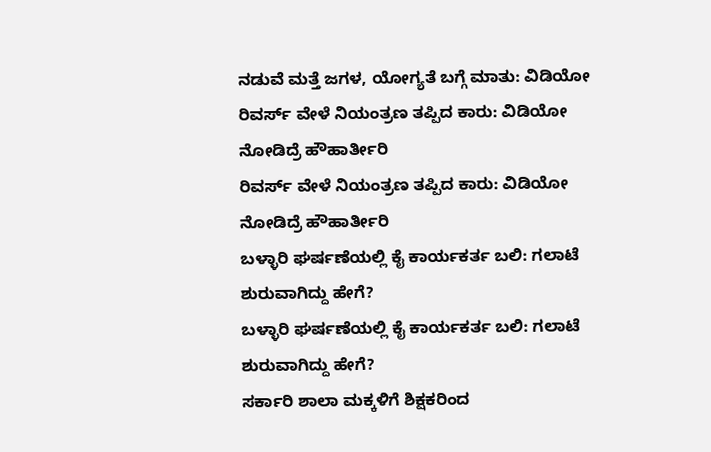ನಡುವೆ ಮತ್ತೆ ಜಗಳ, ಯೋಗ್ಯತೆ ಬಗ್ಗೆ ಮಾತು: ವಿಡಿಯೋ
ರಿವರ್ಸ್ ವೇಳೆ ನಿಯಂತ್ರಣ ತಪ್ಪಿದ ಕಾರು: ವಿಡಿಯೋ ನೋಡಿದ್ರೆ ಹೌಹಾರ್ತೀರಿ
ರಿವರ್ಸ್ ವೇಳೆ ನಿಯಂತ್ರಣ ತಪ್ಪಿದ ಕಾರು: ವಿಡಿಯೋ ನೋಡಿದ್ರೆ ಹೌಹಾರ್ತೀರಿ
ಬಳ್ಳಾರಿ ಘರ್ಷಣೆಯಲ್ಲಿ ಕೈ ಕಾರ್ಯಕರ್ತ ಬಲಿ: ಗಲಾಟೆ ಶುರುವಾಗಿದ್ದು ಹೇಗೆ?
ಬಳ್ಳಾರಿ ಘರ್ಷಣೆಯಲ್ಲಿ ಕೈ ಕಾರ್ಯಕರ್ತ ಬಲಿ: ಗಲಾಟೆ ಶುರುವಾಗಿದ್ದು ಹೇಗೆ?
ಸರ್ಕಾರಿ ಶಾಲಾ ಮಕ್ಕಳಿಗೆ ಶಿಕ್ಷಕರಿಂದ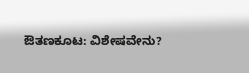ಔತಣಕೂಟ: ವಿಶೇಷವೇನು?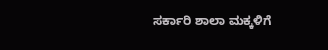ಸರ್ಕಾರಿ ಶಾಲಾ ಮಕ್ಕಳಿಗೆ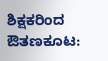ಶಿಕ್ಷಕರಿಂದ ಔತಣಕೂಟ: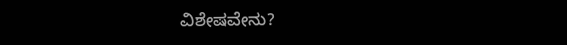ವಿಶೇಷವೇನು?